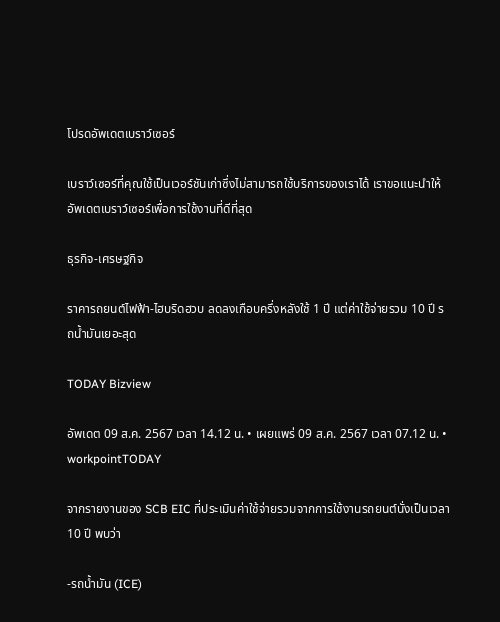โปรดอัพเดตเบราว์เซอร์

เบราว์เซอร์ที่คุณใช้เป็นเวอร์ชันเก่าซึ่งไม่สามารถใช้บริการของเราได้ เราขอแนะนำให้อัพเดตเบราว์เซอร์เพื่อการใช้งานที่ดีที่สุด

ธุรกิจ-เศรษฐกิจ

ราคารถยนต์ไฟฟ้า-ไฮบริดฮวบ ลดลงเกือบครึ่งหลังใช้ 1 ปี แต่ค่าใช้จ่ายรวม 10 ปี รถน้ำมันเยอะสุด

TODAY Bizview

อัพเดต 09 ส.ค. 2567 เวลา 14.12 น. • เผยแพร่ 09 ส.ค. 2567 เวลา 07.12 น. • workpointTODAY

จากรายงานของ SCB EIC ที่ประเมินค่าใช้จ่ายรวมจากการใช้งานรถยนต์นั่งเป็นเวลา 10 ปี พบว่า

-รถน้ำมัน (ICE)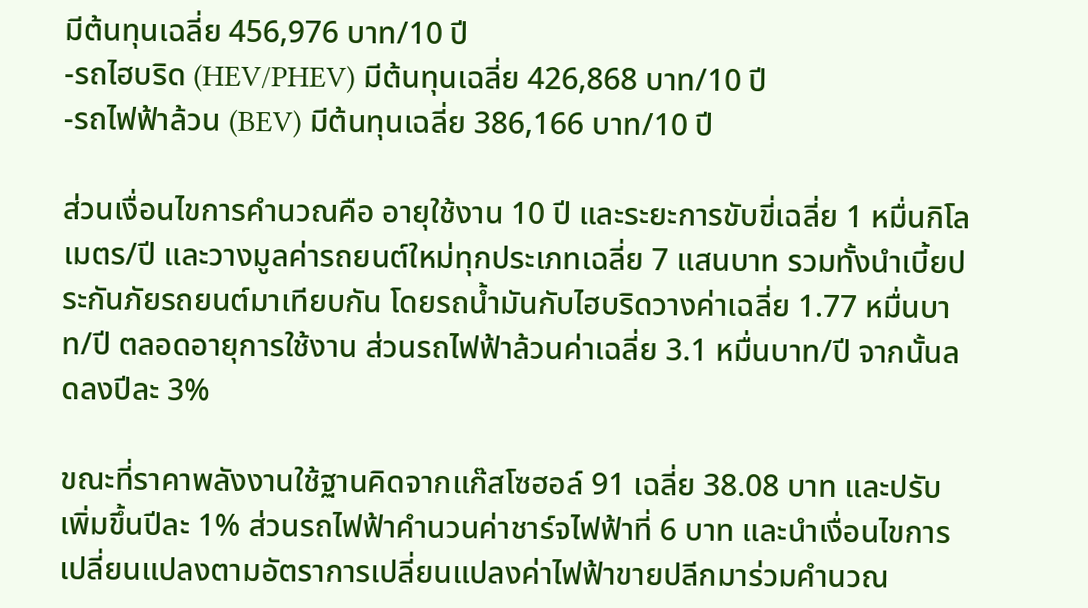มีต้นทุนเฉลี่ย 456,976 บาท/10 ปี
-รถไฮบริด (HEV/PHEV) มีต้นทุนเฉลี่ย 426,868 บาท/10 ปี
-รถไฟฟ้าล้วน (BEV) มีต้นทุนเฉลี่ย 386,166 บาท/10 ปี

ส่วนเงื่อนไขการคำนวณคือ อายุใช้งาน 10 ปี และระยะการขับขี่เฉลี่ย 1 หมื่นกิโลเมตร/ปี และวางมูลค่ารถยนต์ใหม่ทุกประเภทเฉลี่ย 7 แสนบาท รวมทั้งนำเบี้ยประกันภัยรถยนต์มาเทียบกัน โดยรถน้ำมันกับไฮบริดวางค่าเฉลี่ย 1.77 หมื่นบาท/ปี ตลอดอายุการใช้งาน ส่วนรถไฟฟ้าล้วนค่าเฉลี่ย 3.1 หมื่นบาท/ปี จากนั้นลดลงปีละ 3%

ขณะที่ราคาพลังงานใช้ฐานคิดจากแก๊สโซฮอล์ 91 เฉลี่ย 38.08 บาท และปรับเพิ่มขึ้นปีละ 1% ส่วนรถไฟฟ้าคำนวนค่าชาร์จไฟฟ้าที่ 6 บาท และนำเงื่อนไขการเปลี่ยนแปลงตามอัตราการเปลี่ยนแปลงค่าไฟฟ้าขายปลีกมาร่วมคำนวณ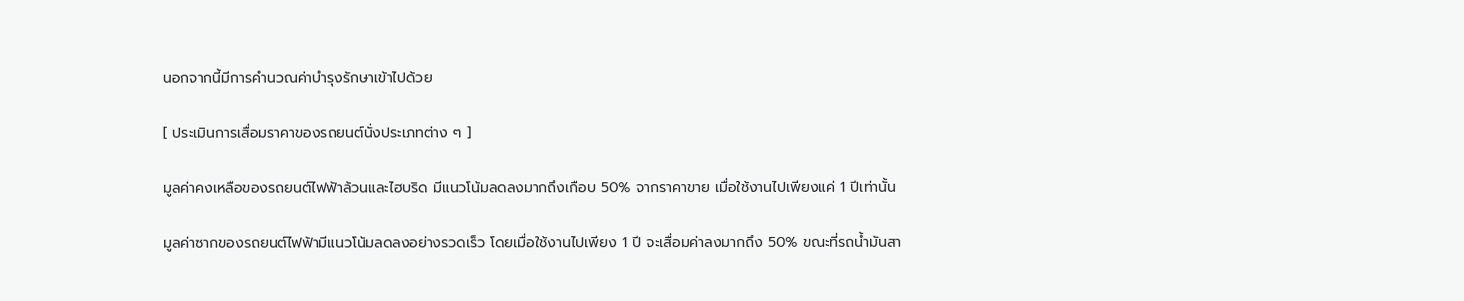นอกจากนี้มีการคำนวณค่าบำรุงรักษาเข้าไปด้วย

[ ประเมินการเสื่อมราคาของรถยนต์นั่งประเภทต่าง ๆ ]

มูลค่าคงเหลือของรถยนต์ไฟฟ้าล้วนและไฮบริด มีแนวโน้มลดลงมากถึงเกือบ 50% จากราคาขาย เมื่อใช้งานไปเพียงแค่ 1 ปีเท่านั้น

มูลค่าซากของรถยนต์ไฟฟ้ามีแนวโน้มลดลงอย่างรวดเร็ว โดยเมื่อใช้งานไปเพียง 1 ปี จะเสื่อมค่าลงมากถึง 50% ขณะที่รถน้ำมันสา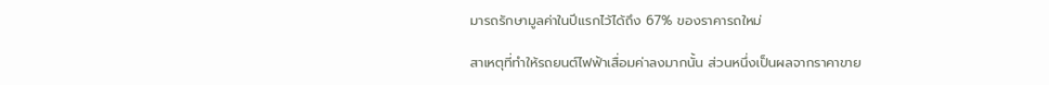มารถรักษามูลค่าในปีแรกไว้ได้ถึง 67% ของราคารถใหม่

สาเหตุที่ทำให้รถยนต์ไฟฟ้าเสื่อมค่าลงมากนั้น ส่วนหนึ่งเป็นผลจากราคาขาย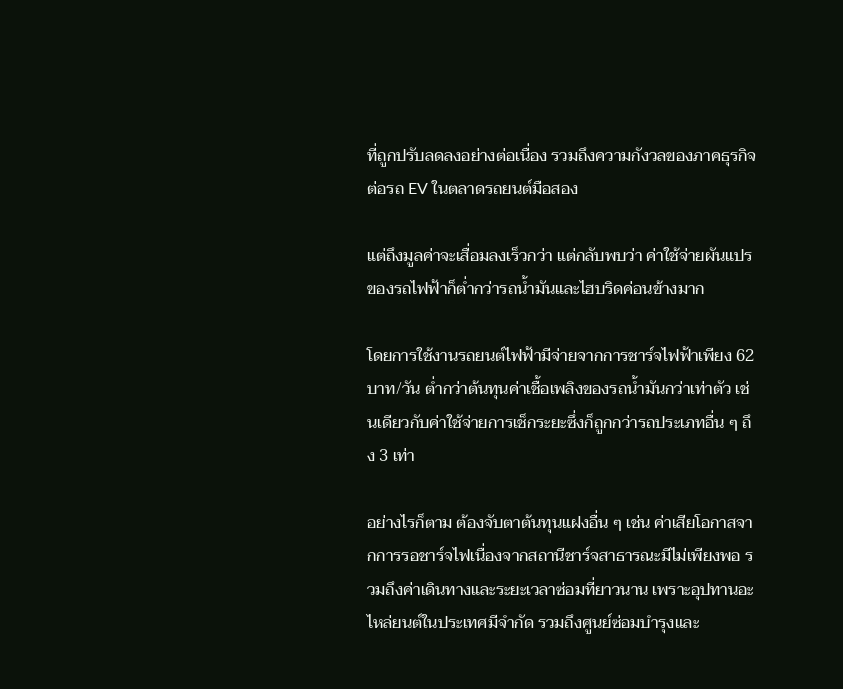ที่ถูกปรับลดลงอย่างต่อเนื่อง รวมถึงความกังวลของภาคธุรกิจต่อรถ EV ในตลาดรถยนต์มือสอง

แต่ถึงมูลค่าจะเสื่อมลงเร็วกว่า แต่กลับพบว่า ค่าใช้จ่ายผันแปรของรถไฟฟ้าก็ต่ำกว่ารถน้ำมันและไฮบริดค่อนข้างมาก

โดยการใช้งานรถยนต์ไฟฟ้ามีจ่ายจากการชาร์จไฟฟ้าเพียง 62 บาท/วัน ต่ำกว่าต้นทุนค่าเชื้อเพลิงของรถน้ำมันกว่าเท่าตัว เช่นเดียวกับค่าใช้จ่ายการเช็กระยะซึ่งก็ถูกกว่ารถประเภทอื่น ๆ ถึง 3 เท่า

อย่างไรก็ตาม ต้องจับตาต้นทุนแฝงอื่น ๆ เช่น ค่าเสียโอกาสจากการรอชาร์จไฟเนื่องจากสถานีชาร์จสาธารณะมีไม่เพียงพอ รวมถึงค่าเดินทางและระยะเวลาซ่อมที่ยาวนาน เพราะอุปทานอะไหล่ยนต์ในประเทศมีจำกัด รวมถึงศูนย์ซ่อมบำรุงและ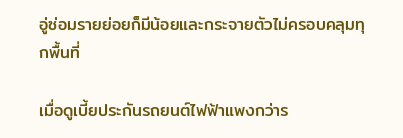อู่ซ่อมรายย่อยก็มีน้อยและกระจายตัวไม่ครอบคลุมทุกพื้นที่

เมื่อดูเบี้ยประกันรถยนต์ไฟฟ้าแพงกว่าร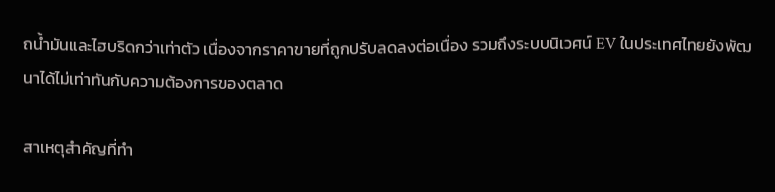ถน้ำมันและไฮบริดกว่าเท่าตัว เนื่องจากราคาขายที่ถูกปรับลดลงต่อเนื่อง รวมถึงระบบนิเวศน์ EV ในประเทศไทยยังพัฒนาได้ไม่เท่าทันกับความต้องการของตลาด

สาเหตุสำคัญที่ทำ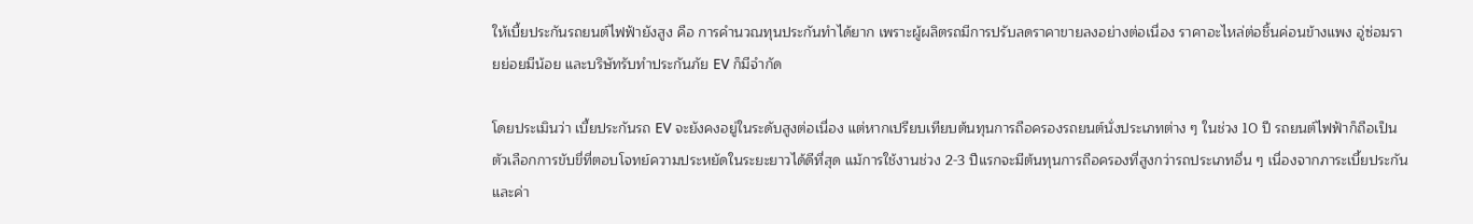ให้เบี้ยประกันรถยนต์ไฟฟ้ายังสูง คือ การคำนวณทุนประกันทำได้ยาก เพราะผู้ผลิตรถมีการปรับลดราคาขายลงอย่างต่อเนื่อง ราคาอะไหล่ต่อชิ้นค่อนข้างแพง อู่ซ่อมรายย่อยมีน้อย และบริษัทรับทำประกันภัย EV ก็มีจำกัด

โดยประเมินว่า เบี้ยประกันรถ EV จะยังคงอยู่ในระดับสูงต่อเนื่อง แต่หากเปรียบเทียบต้นทุนการถือครองรถยนต์นั่งประเภทต่าง ๆ ในช่วง 10 ปี รถยนต์ไฟฟ้าก็ถือเป็นตัวเลือกการขับขี่ที่ตอบโจทย์ความประหยัดในระยะยาวได้ดีที่สุด แม้การใช้งานช่วง 2-3 ปีแรกจะมีต้นทุนการถือครองที่สูงกว่ารถประเภทอื่น ๆ เนื่องจากภาระเบี้ยประกันและค่า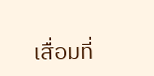เสื่อมที่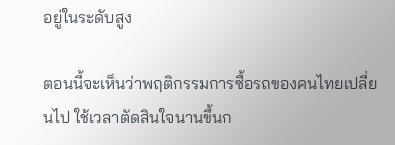อยู่ในระดับสูง

ตอนนี้จะเห็นว่าพฤติกรรมการซื้อรถของคนไทยเปลี่ยนไป ใช้เวลาตัดสินใจนานขึ้นก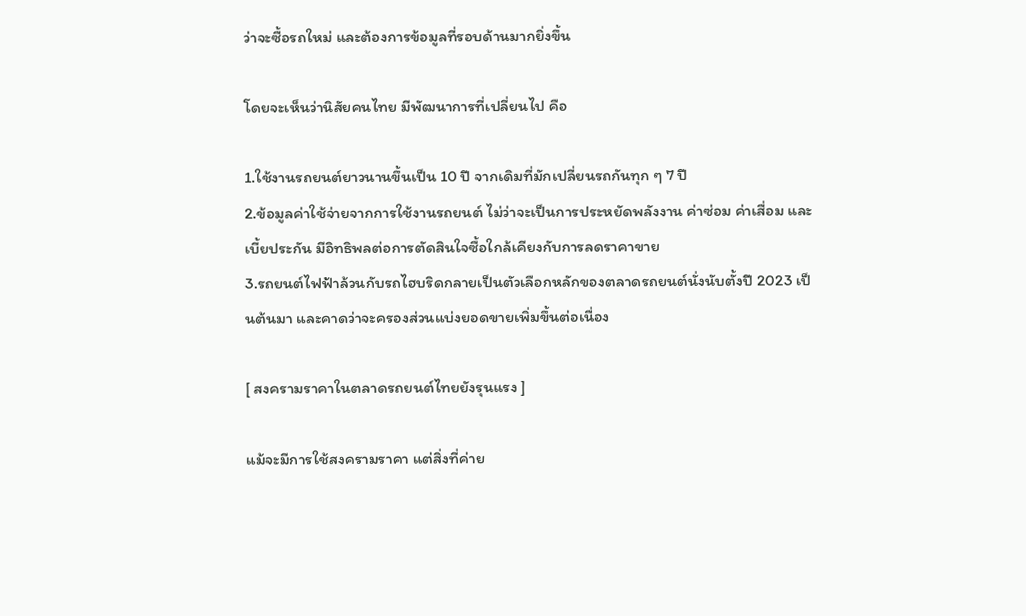ว่าจะซื้อรถใหม่ และต้องการข้อมูลที่รอบด้านมากยิ่งขึ้น

โดยจะเห็นว่านิสัยคนไทย มีพัฒนาการที่เปลี่ยนไป คือ

1.ใช้งานรถยนต์ยาวนานขึ้นเป็น 10 ปี จากเดิมที่มักเปลี่ยนรถกันทุก ๆ 7 ปี
2.ข้อมูลค่าใช้จ่ายจากการใช้งานรถยนต์ ไม่ว่าจะเป็นการประหยัดพลังงาน ค่าซ่อม ค่าเสื่อม และเบี้ยประกัน มีอิทธิพลต่อการตัดสินใจซื้อใกล้เคียงกับการลดราคาขาย
3.รถยนต์ไฟฟ้าล้วนกับรถไฮบริดกลายเป็นตัวเลือกหลักของตลาดรถยนต์นั่งนับตั้งปี 2023 เป็นต้นมา และคาดว่าจะครองส่วนแบ่งยอดขายเพิ่มขึ้นต่อเนื่อง

[ สงครามราคาในตลาดรถยนต์ไทยยังรุนแรง ]

แม้จะมีการใช้สงครามราคา แต่สิ่งที่ค่าย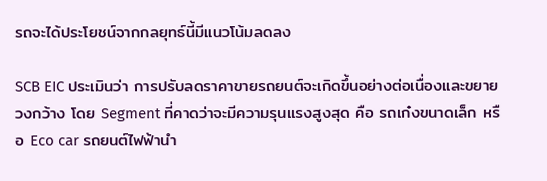รถจะได้ประโยชน์จากกลยุทธ์นี้มีแนวโน้มลดลง

SCB EIC ประเมินว่า การปรับลดราคาขายรถยนต์จะเกิดขึ้นอย่างต่อเนื่องและขยายวงกว้าง โดย Segment ที่คาดว่าจะมีความรุนแรงสูงสุด คือ รถเก๋งขนาดเล็ก หรือ Eco car รถยนต์ไฟฟ้านำ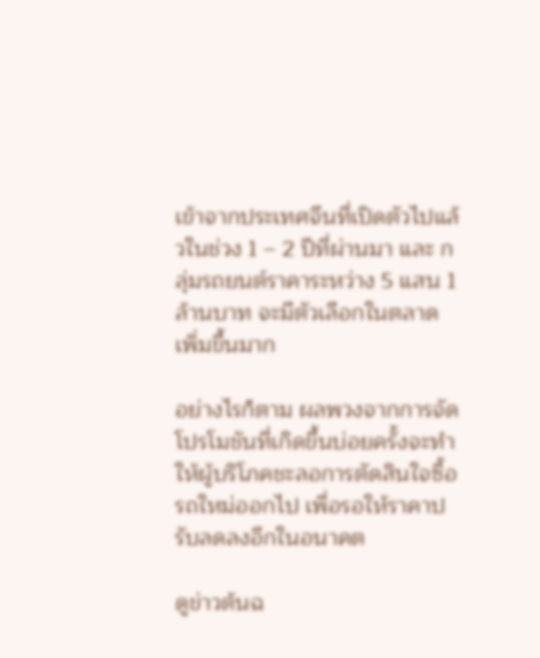เข้าจากประเทศจีนที่เปิดตัวไปแล้วในช่วง 1 – 2 ปีที่ผ่านมา และ กลุ่มรถยนต์ราคาระหว่าง 5 แสน 1 ล้านบาท จะมีตัวเลือกในตลาดเพิ่มขึ้นมาก

อย่างไรก็ตาม ผลพวงจากการจัดโปรโมชันที่เกิดขึ้นบ่อยครั้งจะทำให้ผู้บริโภคชะลอการตัดสินใจซื้อรถใหม่ออกไป เพื่อรอให้ราคาปรับลดลงอีกในอนาคต

ดูข่าวต้นฉ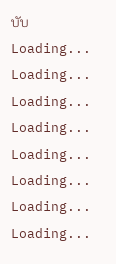บับ
Loading...
Loading...
Loading...
Loading...
Loading...
Loading...
Loading...
Loading...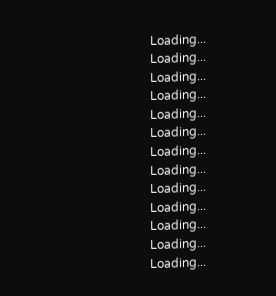Loading...
Loading...
Loading...
Loading...
Loading...
Loading...
Loading...
Loading...
Loading...
Loading...
Loading...
Loading...
Loading...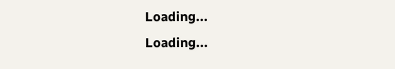Loading...
Loading...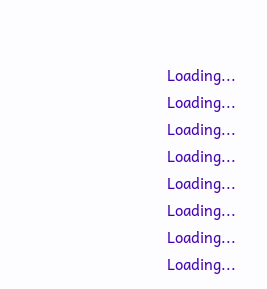Loading...
Loading...
Loading...
Loading...
Loading...
Loading...
Loading...
Loading...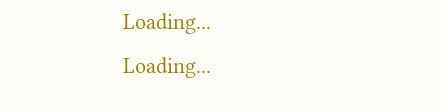Loading...
Loading...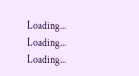Loading...
Loading...
Loading...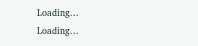Loading...
Loading...